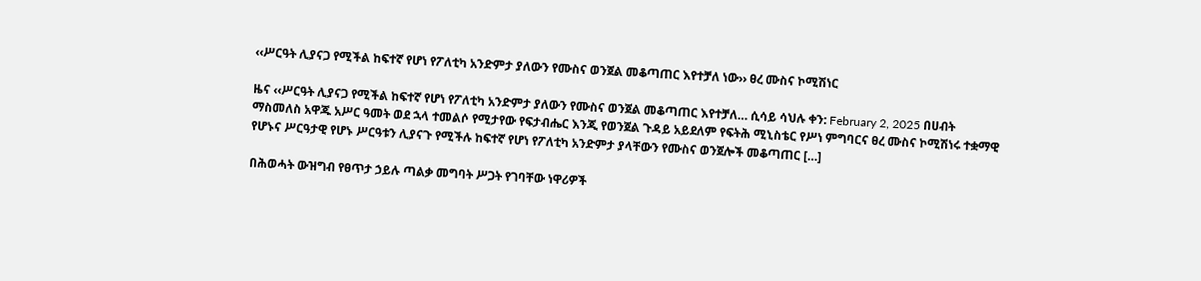‹‹ሥርዓት ሊያናጋ የሚችል ከፍተኛ የሆነ የፖለቲካ አንድምታ ያለውን የሙስና ወንጀል መቆጣጠር እየተቻለ ነው›› ፀረ ሙስና ኮሚሽነር

ዜና ‹‹ሥርዓት ሊያናጋ የሚችል ከፍተኛ የሆነ የፖለቲካ አንድምታ ያለውን የሙስና ወንጀል መቆጣጠር እየተቻለ… ሲሳይ ሳህሉ ቀን: February 2, 2025 በሀብት ማስመለስ አዋጁ አሥር ዓመት ወደ ኋላ ተመልሶ የሚታየው የፍታብሔር እንጂ የወንጀል ጉዳይ አይደለም የፍትሕ ሚኒስቴር የሥነ ምግባርና ፀረ ሙስና ኮሚሽነሩ ተቋማዊ የሆኑና ሥርዓታዊ የሆኑ ሥርዓቱን ሊያናጉ የሚችሉ ከፍተኛ የሆነ የፖለቲካ አንድምታ ያላቸውን የሙስና ወንጀሎች መቆጣጠር […]

በሕወሓት ውዝግብ የፀጥታ ኃይሉ ጣልቃ መግባት ሥጋት የገባቸው ነዋሪዎች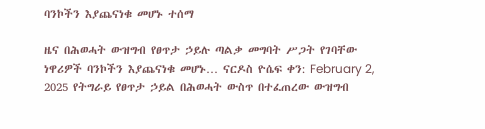ባንኮችን እያጨናነቁ መሆኑ ተሰማ

ዜና በሕወሓት ውዝግብ የፀጥታ ኃይሉ ጣልቃ መግባት ሥጋት የገባቸው ነዋሪዎች ባንኮችን እያጨናነቁ መሆኑ… ናርዶስ ዮሴፍ ቀን: February 2, 2025 የትግራይ የፀጥታ ኃይል በሕወሓት ውስጥ በተፈጠረው ውዝግብ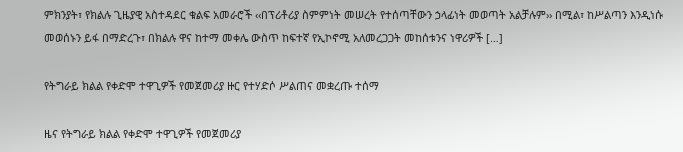ምክንያት፣ የክልሉ ጊዜያዊ አስተዳደር ቁልፍ አመራሮች ‹‹በፕሪቶሪያ ስምምነት መሠረት የተሰጣቸውን ኃላፊነት መወጣት አልቻሉም›› በሚል፣ ከሥልጣን እንዲነሱ መወሰኑን ይፋ በማድረጉ፣ በክልሉ ዋና ከተማ መቀሌ ውስጥ ከፍተኛ የኢኮኖሚ አለመረጋጋት መከሰቱንና ነዋሪዎች […]

የትግራይ ክልል የቀድሞ ተዋጊዎች የመጀመሪያ ዙር የተሃድሶ ሥልጠና መቋረጡ ተሰማ

ዜና የትግራይ ክልል የቀድሞ ተዋጊዎች የመጀመሪያ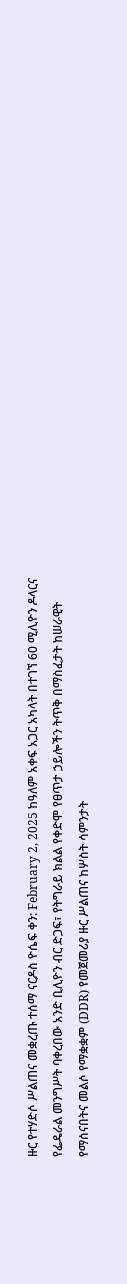ዙር የተሃድሶ ሥልጠና መቋረጡ ተሰማ ናርዶስ ዮሴፍ ቀን: February 2, 2025 ከዓለም አቀፍ አጋር አካላት በተገኘ 60 ሚሊዮን ዶላርና የፌዴራል መንግሥት ባቀረበው አንድ ቢሊዮን ብር ድጋፍ፣ የትግራይ ክልል የቀድሞ የፀጥታ ኃይሎችን ትጥቅ በማስፈታት ከሠራዊት የማሰናበትና መልሶ የማቋቋም (DDR) የመጀመሪያ ዙር ሥልጠና ከሦስት ሳምንታት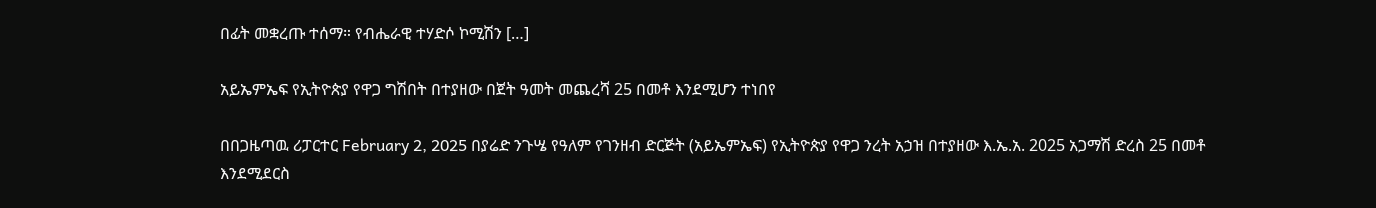በፊት መቋረጡ ተሰማ። የብሔራዊ ተሃድሶ ኮሚሽን […]

አይኤምኤፍ የኢትዮጵያ የዋጋ ግሽበት በተያዘው በጀት ዓመት መጨረሻ 25 በመቶ እንደሚሆን ተነበየ

በበጋዜጣዉ ሪፓርተር February 2, 2025 በያሬድ ንጉሤ የዓለም የገንዘብ ድርጅት (አይኤምኤፍ) የኢትዮጵያ የዋጋ ንረት አኃዝ በተያዘው እ.ኤ.አ. 2025 አጋማሽ ድረስ 25 በመቶ እንደሚደርስ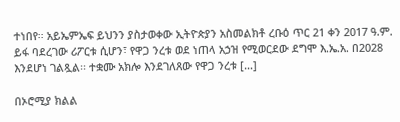ተነበየ፡፡ አይኤምኤፍ ይህንን ያስታወቀው ኢትዮጵያን አስመልክቶ ረቡዕ ጥር 21 ቀን 2017 ዓ.ም. ይፋ ባደረገው ሪፖርቱ ሲሆን፣ የዋጋ ንረቱ ወደ ነጠላ አኃዝ የሚወርደው ደግሞ እ.ኤ.አ. በ2028 እንደሆነ ገልጿል፡፡ ተቋሙ አክሎ እንደገለጸው የዋጋ ንረቱ […]

በኦሮሚያ ክልል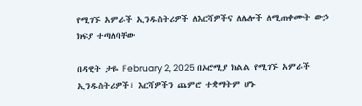የሚገኙ አምራች ኢንዱስትሪዎች ለእርሻዎችና ለሌሎች ለሚጠቀሙት ውኃ ክፍያ ተጣለባቸው

በዳዊት ታዬ February 2, 2025 በኦሮሚያ ክልል የሚገኙ አምራች ኢንዱስትሪዎች፣ እርሻዎችን ጨምሮ ተቋማትም ሆኑ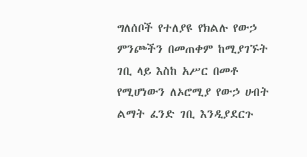ግለሰቦች የተለያዩ የክልሉ የውኃ ምንጮችን በመጠቀም ከሚያገኙት ገቢ ላይ እስከ አሥር በመቶ የሚሆነውን ለኦሮሚያ የውኃ ሀብት ልማት ፈንድ ገቢ እንዲያደርጉ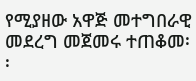የሚያዘው አዋጅ መተግበራዊ መደረግ መጀመሩ ተጠቆመ፡፡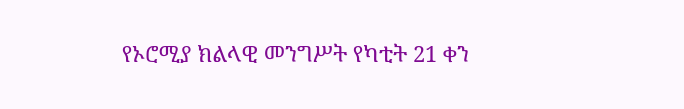የኦሮሚያ ክልላዊ መንግሥት የካቲት 21 ቀን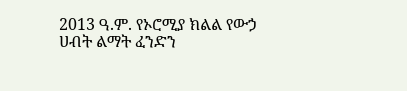2013 ዓ.ም. የኦሮሚያ ክልል የውኃ ሀብት ልማት ፈንድን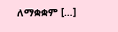ለማቋቋም […]